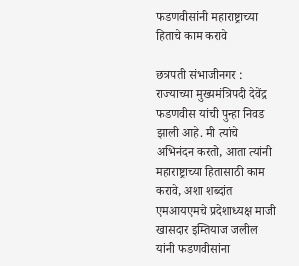फडणवीसांनी महाराष्ट्राच्या हिताचे काम करावे

छत्रपती संभाजीनगर : राज्याच्या मुख्यमंत्रिपदी देवेंद्र फडणवीस यांची पुन्हा निवड झाली आहे. मी त्यांचे अभिनंदन करतो, आता त्यांनी महाराष्ट्राच्या हितासाठी काम करावे, अशा शब्दांत एमआयएमचे प्रदेशाध्यक्ष माजी खासदार इम्तियाज जलील यांनी फडणवीसांना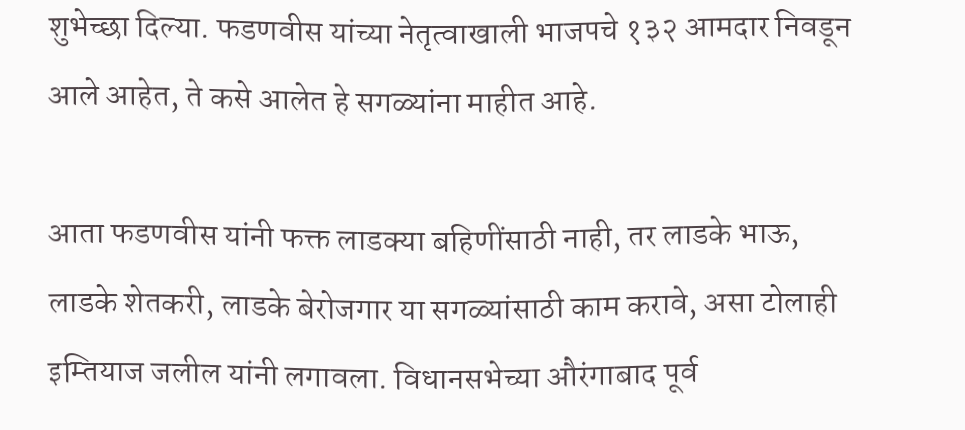शुभेच्छा दिल्या. फडणवीस यांच्या नेतृत्वाखाली भाजपचे १३२ आमदार निवडून आले आहेत, ते कसे आलेत हे सगळ्यांना माहीत आहे.

आता फडणवीस यांनी फक्त लाडक्या बहिणींसाठी नाही, तर लाडके भाऊ, लाडके शेतकरी, लाडके बेरोजगार या सगळ्यांसाठी काम करावे, असा टोलाही इम्तियाज जलील यांनी लगावला. विधानसभेच्या औरंगाबाद पूर्व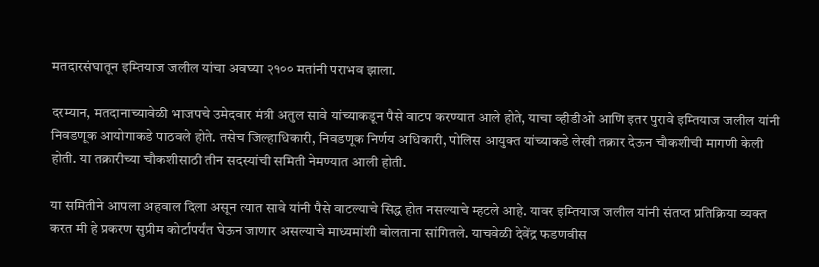मतदारसंघातून इम्तियाज जलील यांचा अवघ्या २१०० मतांनी पराभव झाला.

दरम्यान, मतदानाच्यावेळी भाजपचे उमेदवार मंत्री अतुल सावे यांच्याकडून पैसे वाटप करण्यात आले होते, याचा व्हीडीओ आणि इतर पुरावे इम्तियाज जलील यांनी निवडणूक आयोगाकडे पाठवले होते. तसेच जिल्हाधिकारी, निवडणूक निर्णय अधिकारी, पोलिस आयुक्त यांच्याकडे लेखी तक्रार देऊन चौकशीची मागणी केली होती. या तक्रारीच्या चौकशीसाठी तीन सदस्यांची समिती नेमण्यात आली होती.

या समितीने आपला अहवाल दिला असून त्यात सावे यांनी पैसे वाटल्याचे सिद्ध होत नसल्याचे म्हटले आहे. यावर इम्तियाज जलील यांनी संतप्त प्रतिक्रिया व्यक्त करत मी हे प्रकरण सुप्रीम कोर्टापर्यंत घेऊन जाणार असल्याचे माध्यमांशी बोलताना सांगितले. याचवेळी देवेंद्र फडणवीस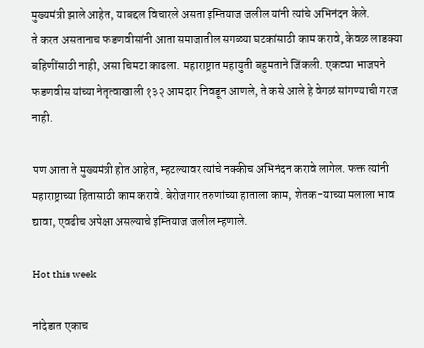मुख्यमंत्री झाले आहेत, याबद्दल विचारले असता इम्तियाज जलील यांनी त्यांचे अभिनंदन केले.
ते करत असतानाच फडणवीसांनी आता समाजातील सगळ्या घटकांसाठी काम करावे, केवळ लाडक्या बहिणींसाठी नाही, असा चिमटा काढला. महाराष्ट्रात महायुती बहुमताने जिंकली. एकट्या भाजपने फडणवीस यांच्या नेतृत्वाखाली १३२ आमदार निवडून आणले, ते कसे आले हे वेगळं सांगण्याची गरज नाही.

पण आता ते मुख्यमंत्री होत आहेत, म्हटल्यावर त्यांचे नक्कीच अभिनंदन करावे लागेल. फक्त त्यांनी महाराष्ट्राच्या हितासाठी काम करावे. बेरोजगार तरुणांच्या हाताला काम, शेतक-याच्या मलाला भाव द्यावा, एवढीच अपेक्षा असल्याचे इम्तियाज जलील म्हणाले.

Hot this week

नांदेडात एकाच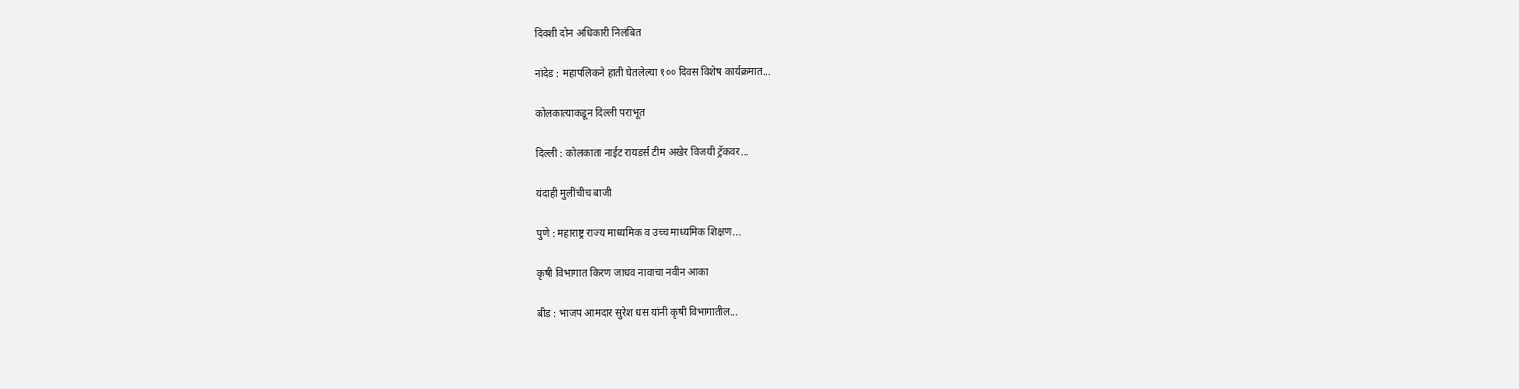दिवशी दोन अधिकारी निलंबित

नांदेड : महापलिकने हाती घेतलेल्या १०० दिवस विशेष कार्यक्रमात...

कोलकात्याकडून दिल्ली पराभूत

दिल्ली : कोलकाता नाईट रायडर्स टीम अखेर विजयी ट्रॅकवर...

यंदाही मुलींचीच बाजी

पुणे : महाराष्ट्र राज्य माध्यमिक व उच्च माध्यमिक शिक्षण...

कृषी विभागात किरण जाधव नावाचा नवीन आका

बीड : भाजप आमदार सुरेश धस यांनी कृषी विभागातील...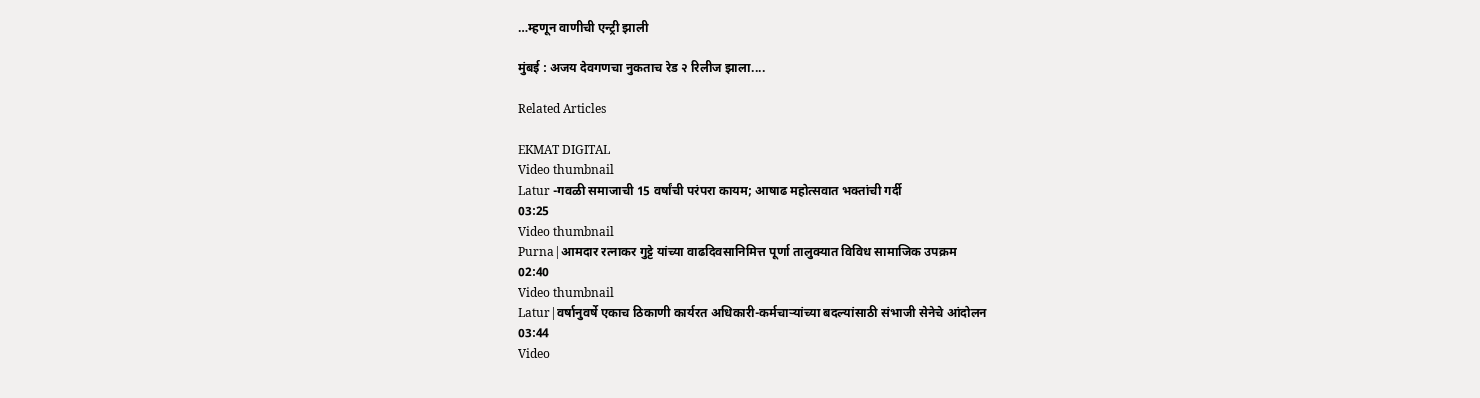…म्हणून वाणीची एन्ट्री झाली

मुंबई : अजय देवगणचा नुकताच रेड २ रिलीज झाला....

Related Articles

EKMAT DIGITAL
Video thumbnail
Latur -गवळी समाजाची 15 वर्षांची परंपरा कायम; आषाढ महोत्सवात भक्तांची गर्दी
03:25
Video thumbnail
Purna|आमदार रत्नाकर गुट्टे यांच्या वाढदिवसानिमित्त पूर्णा तालुक्यात विविध सामाजिक उपक्रम
02:40
Video thumbnail
Latur|वर्षानुवर्षे एकाच ठिकाणी कार्यरत अधिकारी-कर्मचाऱ्यांच्या बदल्यांसाठी संभाजी सेनेचे आंदोलन
03:44
Video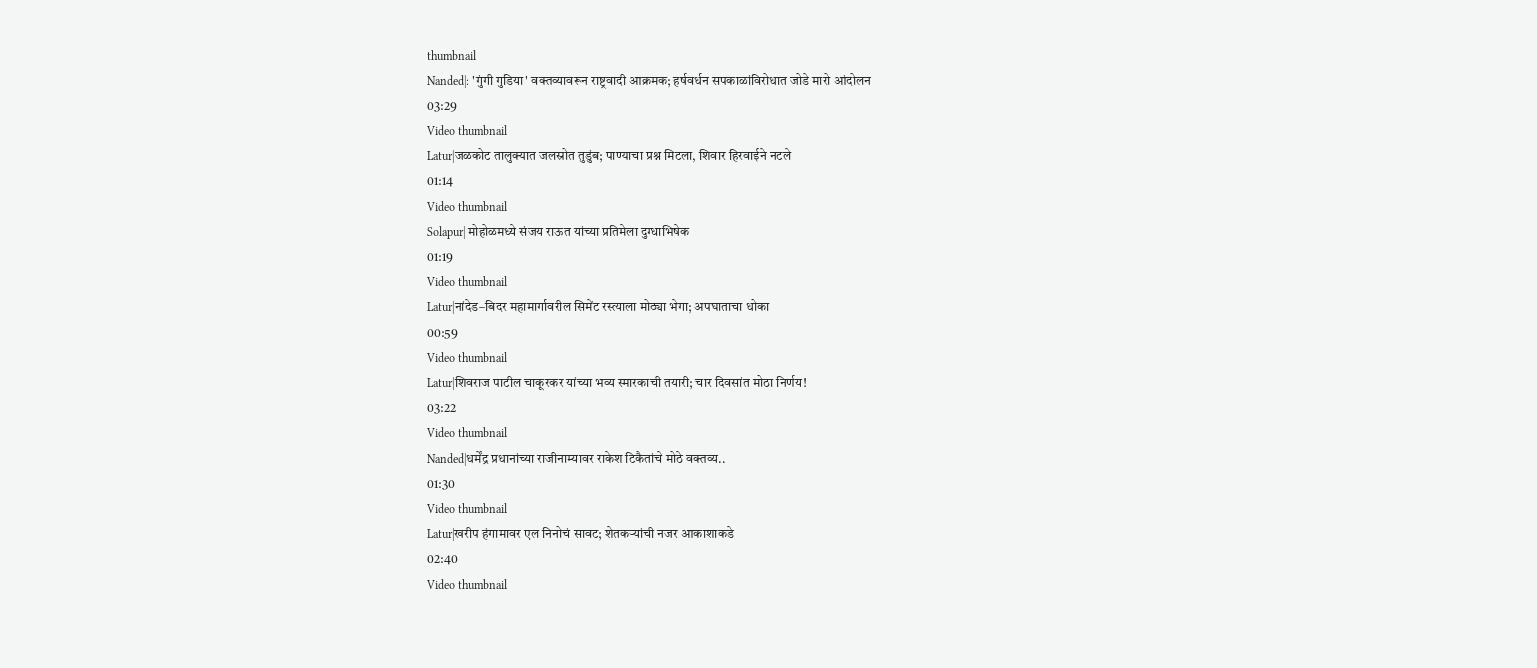thumbnail
Nanded|: 'गुंगी गुडिया' वक्तव्यावरून राष्ट्रवादी आक्रमक; हर्षवर्धन सपकाळांविरोधात जोडे मारो आंदोलन
03:29
Video thumbnail
Latur|जळकोट तालुक्यात जलस्रोत तुडुंब; पाण्याचा प्रश्न मिटला, शिवार हिरवाईने नटले
01:14
Video thumbnail
Solapur| मोहोळमध्ये संजय राऊत यांच्या प्रतिमेला दुग्धाभिषेक
01:19
Video thumbnail
Latur|नांदेड–बिदर महामार्गावरील सिमेंट रस्त्याला मोठ्या भेगा; अपघाताचा धोका
00:59
Video thumbnail
Latur|शिवराज पाटील चाकूरकर यांच्या भव्य स्मारकाची तयारी; चार दिवसांत मोठा निर्णय!
03:22
Video thumbnail
Nanded|धर्मेंद्र प्रधानांच्या राजीनाम्यावर राकेश टिकैतांचे मोठे वक्तव्य..
01:30
Video thumbnail
Latur|खरीप हंगामावर एल निनोचं सावट; शेतकऱ्यांची नजर आकाशाकडे
02:40
Video thumbnail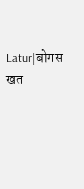Latur|बोगस खत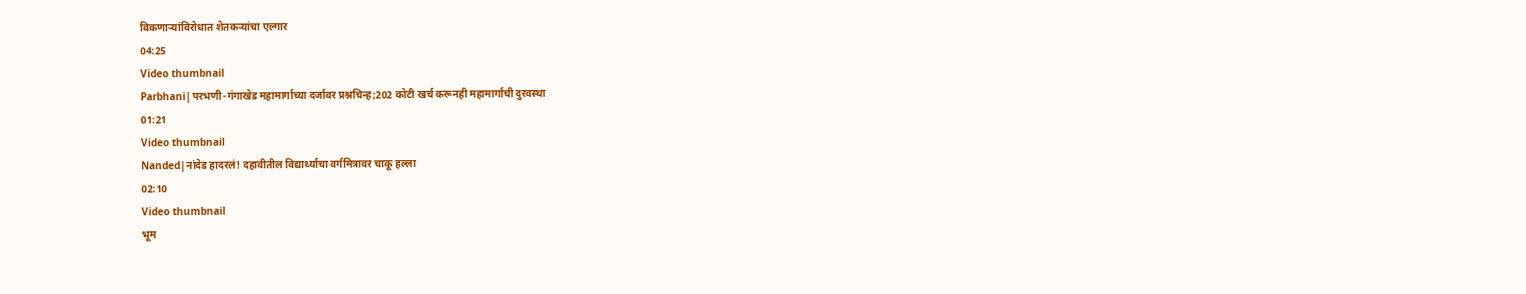विकणाऱ्यांविरोधात शेतकऱ्यांचा एल्गार
04:25
Video thumbnail
Parbhani|परभणी-गंगाखेड महामार्गाच्या दर्जावर प्रश्नचिन्ह;202 कोटी खर्च करूनही महामार्गाची दुरवस्था
01:21
Video thumbnail
Nanded|नांदेड हादरलं! दहावीतील विद्यार्थ्याचा वर्गमित्रावर चाकू हल्ला
02:10
Video thumbnail
भूम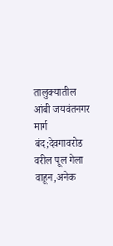तालुक्यातील आंबी जयवंतनगर मार्ग बंद;देवगावरोड वरील पूल गेला वाहून,अनेक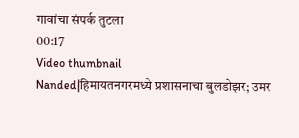गावांचा संपर्क तुटला
00:17
Video thumbnail
Nanded|हिमायतनगरमध्ये प्रशासनाचा बुलडोझर; उमर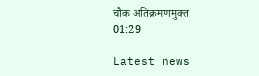चौक अतिक्रमणमुक्त
01:29

Latest news